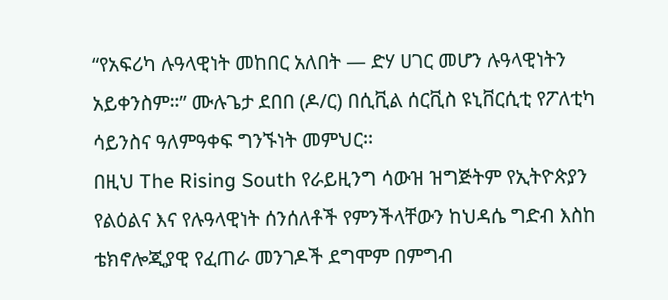“የአፍሪካ ሉዓላዊነት መከበር አለበት — ድሃ ሀገር መሆን ሉዓላዊነትን አይቀንስም።” ሙሉጌታ ደበበ (ዶ/ር) በሲቪል ሰርቪስ ዩኒቨርሲቲ የፖለቲካ ሳይንስና ዓለምዓቀፍ ግንኙነት መምህር፡፡
በዚህ The Rising South የራይዚንግ ሳውዝ ዝግጅትም የኢትዮጵያን የልዕልና እና የሉዓላዊነት ሰንሰለቶች የምንችላቸውን ከህዳሴ ግድብ እስከ ቴክኖሎጂያዊ የፈጠራ መንገዶች ደግሞም በምግብ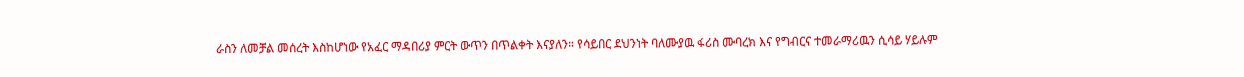ራስን ለመቻል መሰረት እስከሆነው የአፈር ማዳበሪያ ምርት ውጥን በጥልቀት እናያለን። የሳይበር ደህንነት ባለሙያዉ ፋሪስ ሙባረክ እና የግብርና ተመራማሪዉን ሲሳይ ሃይሉም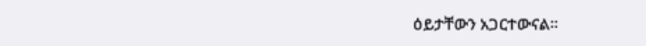ዕይታቸውን አጋርተውናል፡፡